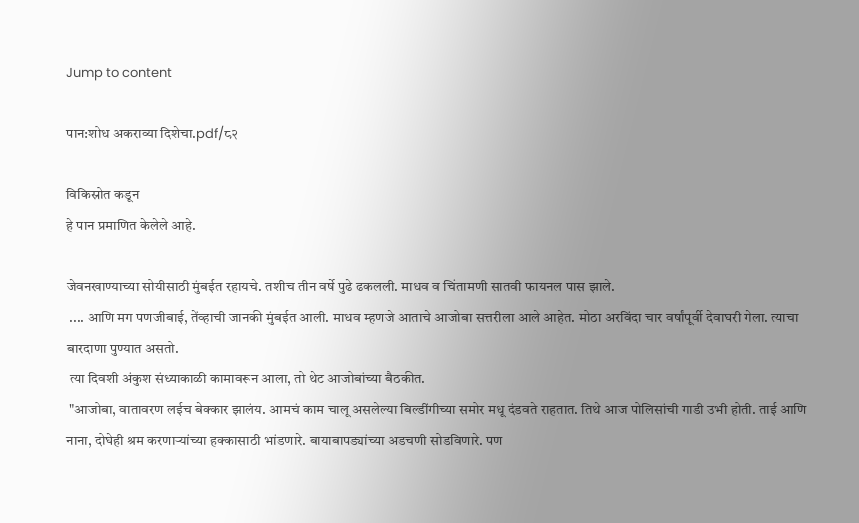Jump to content

पान:शोध अकराव्या दिशेचा.pdf/८२

विकिस्रोत कडून
हे पान प्रमाणित केलेले आहे.

जेवनखाण्याच्या सोयीसाठी मुंबईत रहायचे. तशीच तीन वर्षे पुढे ढकलली. माधव व चिंतामणी सातवी फायनल पास झाले.
 .... आणि मग पणजीबाई, तेंव्हाची जानकी मुंबईत आली. माधव म्हणजे आताचे आजोबा सत्तरीला आले आहेत. मोठा अरविंदा चार वर्षांपूर्वी देवाघरी गेला. त्याचा बारदाणा पुण्यात असतो.
 त्या दिवशी अंकुश संध्याकाळी कामावरून आला, तो थेट आजोबांच्या बैठकीत.
 "आजोबा, वातावरण लईच बेक्कार झालंय. आमचं काम चालू असलेल्या बिल्डींगीच्या समोर मधू दंडवते राहतात. तिथे आज पोलिसांची गाडी उभी होती. ताई आणि नाना, दोघेही श्रम करणाऱ्यांच्या हक्कासाठी भांडणारे. बायाबापड्यांच्या अडचणी सोडविणारे. पण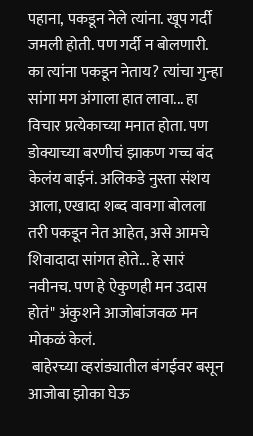पहाना, पकडून नेले त्यांना. खूप गर्दी जमली होती. पण गर्दी न बोलणारी. का त्यांना पकडून नेताय? त्यांचा गुन्हा सांगा मग अंगाला हात लावा... हा विचार प्रत्येकाच्या मनात होता. पण डोक्याच्या बरणीचं झाकण गच्च बंद केलंय बाईनं. अलिकडे नुस्ता संशय आला, एखादा शब्द वावगा बोलला तरी पकडून नेत आहेत, असे आमचे शिवादादा सांगत होते... हे सारं नवीनच. पण हे ऐकुणही मन उदास होतं" अंकुशने आजोबांजवळ मन मोकळं केलं.
 बाहेरच्या व्हरांड्यातील बंगईवर बसून आजोबा झोका घेऊ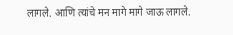लागले. आणि त्यांचे मन मागे मागे जाऊ लागले.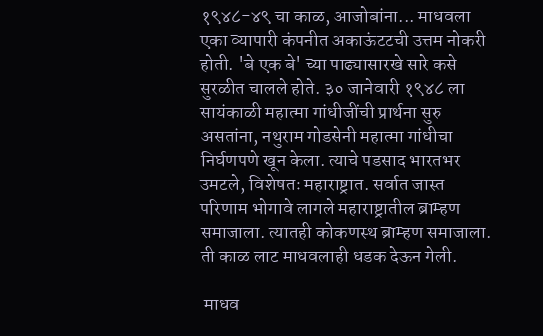१९४८-४९ चा काळ, आजोबांना... माधवला एका व्यापारी कंपनीत अकाऊंटटची उत्तम नोकरी होती. 'बे एक बे' च्या पाढ्यासारखे सारे कसे सुरळीत चालले होते. ३० जानेवारी १९४८ ला सायंकाळी महात्मा गांधीजींची प्रार्थना सुरु असतांना, नथुराम गोडसेनी महात्मा गांधीचा निर्घणपणे खून केला. त्याचे पडसाद भारतभर उमटले, विशेषतः महाराष्ट्रात. सर्वात जास्त परिणाम भोगावे लागले महाराष्ट्रातील ब्राम्हण समाजाला. त्यातही कोकणस्थ ब्राम्हण समाजाला. ती काळ लाट माधवलाही धडक देऊन गेली.

 माधव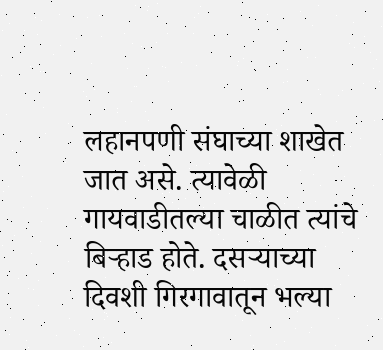लहानपणी संघाच्या शाखेत जात असे. त्यावेळी गायवाडीतल्या चाळीत त्यांचे बिऱ्हाड होते. दसऱ्याच्या दिवशी गिरगावातून भल्या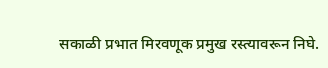सकाळी प्रभात मिरवणूक प्रमुख रस्त्यावरून निघे.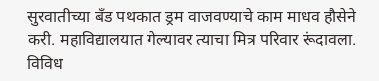सुरवातीच्या बँड पथकात ड्रम वाजवण्याचे काम माधव हौसेने करी. महाविद्यालयात गेल्यावर त्याचा मित्र परिवार रूंदावला. विविध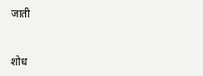जाती


शोध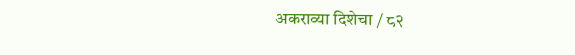अकराव्या दिशेचा / ८२